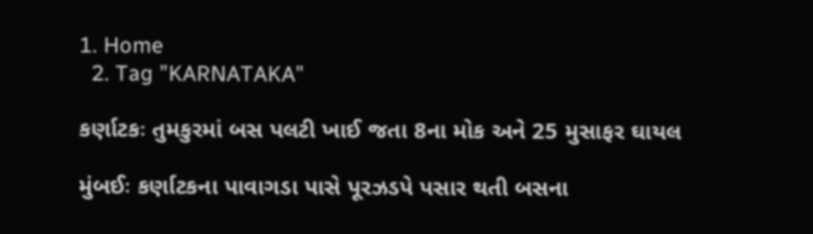1. Home
  2. Tag "KARNATAKA"

કર્ણાટકઃ તુમકુરમાં બસ પલટી ખાઈ જતા 8ના મોક અને 25 મુસાફર ઘાયલ

મુંબઈઃ કર્ણાટકના પાવાગડા પાસે પૂરઝડપે પસાર થતી બસના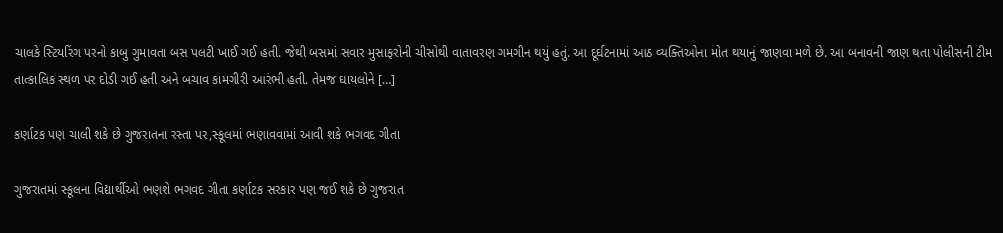ચાલકે સ્ટિયરિંગ પરનો કાબુ ગુમાવતા બસ પલટી ખાઈ ગઈ હતી. જેથી બસમાં સવાર મુસાફરોની ચીસોથી વાતાવરણ ગમગીન થયું હતું. આ દૂર્ઘટનામાં આઠ વ્યક્તિઓના મોત થયાનું જાણવા મળે છે. આ બનાવની જાણ થતા પોલીસની ટીમ તાત્કાલિક સ્થળ પર દોડી ગઈ હતી અને બચાવ કામગીરી આરંભી હતી. તેમજ ઘાયલોને […]

કર્ણાટક પણ ચાલી શકે છે ગુજરાતના રસ્તા પર,સ્કૂલમાં ભણાવવામાં આવી શકે ભગવદ ગીતા

ગુજરાતમાં સ્કૂલના વિદ્યાર્થીઓ ભણશે ભગવદ ગીતા કર્ણાટક સરકાર પણ જઈ શકે છે ગુજરાત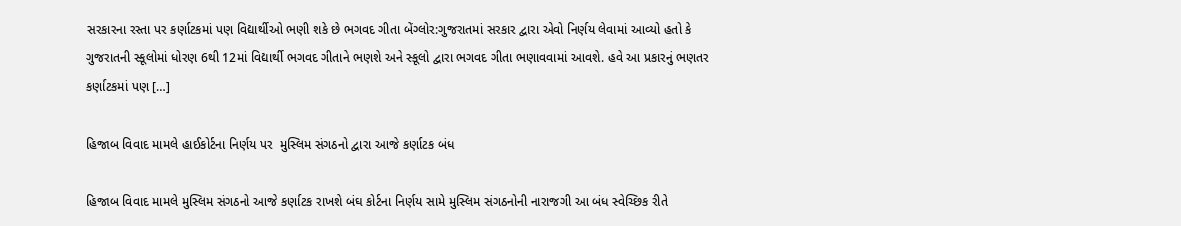સરકારના રસ્તા પર કર્ણાટકમાં પણ વિદ્યાર્થીઓ ભણી શકે છે ભગવદ ગીતા બેંગ્લોર:ગુજરાતમાં સરકાર દ્વારા એવો નિર્ણય લેવામાં આવ્યો હતો કે ગુજરાતની સ્કૂલોમાં ધોરણ 6થી 12માં વિદ્યાર્થી ભગવદ ગીતાને ભણશે અને સ્કૂલો દ્વારા ભગવદ ગીતા ભણાવવામાં આવશે. હવે આ પ્રકારનું ભણતર કર્ણાટકમાં પણ […]

હિજાબ વિવાદ મામલે હાઈકોર્ટના નિર્ણય પર  મુસ્લિમ સંગઠનો દ્વારા આજે કર્ણાટક બંધ

હિજાબ વિવાદ મામલે મુસ્લિમ સંગઠનો આજે કર્ણાટક રાખશે બંઘ કોર્ટના નિર્ણય સામે મુસ્લિમ સંગઠનોની નારાજગી આ બંધ સ્વેચ્છિક રીતે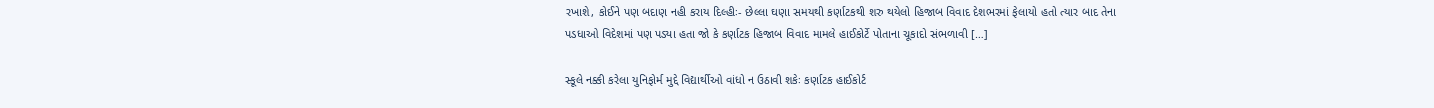રખાશે, કોઈને પણ બદાણ નહી કરાય દિલ્હીઃ- છેલ્લા ઘણા સમયથી કર્ણાટકથી શરુ થયેલો હિજાબ વિવાદ દેશભરમાં ફેલાયો હતો ત્યાર બાદ તેના પડધાઓ વિદેશમાં પણ પડ્યા હતા જો કે કર્ણાટક હિજાબ વિવાદ મામલે હાઈકોર્ટે પોતાના ચૂકાદો સંભળાવી […]

સ્કૂલે નક્કી કરેલા યુનિફોર્મ મુદ્દે વિદ્યાર્થીઓ વાંધો ન ઉઠાવી શકેઃ કર્ણાટક હાઈકોર્ટ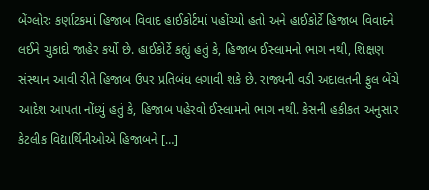બેંગ્લોરઃ કર્ણાટકમાં હિજાબ વિવાદ હાઈકોર્ટમાં પહોંચ્યો હતો અને હાઈકોર્ટે હિજાબ વિવાદને લઈને ચુકાદો જાહેર કર્યો છે. હાઈકોર્ટે કહ્યું હતું કે, હિજાબ ઈસ્લામનો ભાગ નથી, શિક્ષણ સંસ્થાન આવી રીતે હિજાબ ઉપર પ્રતિબંધ લગાવી શકે છે. રાજ્યની વડી અદાલતની ફુલ બેંચે આદેશ આપતા નોંધ્યું હતું કે, હિજાબ પહેરવો ઈસ્લામનો ભાગ નથી. કેસની હકીકત અનુસાર કેટલીક વિદ્યાર્થિનીઓએ હિજાબને […]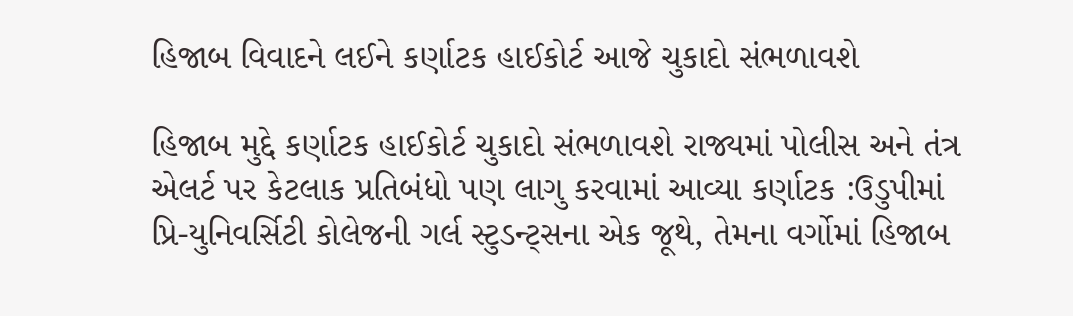હિજાબ વિવાદને લઈને કર્ણાટક હાઈકોર્ટ આજે ચુકાદો સંભળાવશે

હિજાબ મુદ્દે કર્ણાટક હાઈકોર્ટ ચુકાદો સંભળાવશે રાજ્યમાં પોલીસ અને તંત્ર એલર્ટ પર કેટલાક પ્રતિબંધો પણ લાગુ કરવામાં આવ્યા કર્ણાટક :ઉડુપીમાં પ્રિ-યુનિવર્સિટી કોલેજની ગર્લ સ્ટુડન્ટ્સના એક જૂથે, તેમના વર્ગોમાં હિજાબ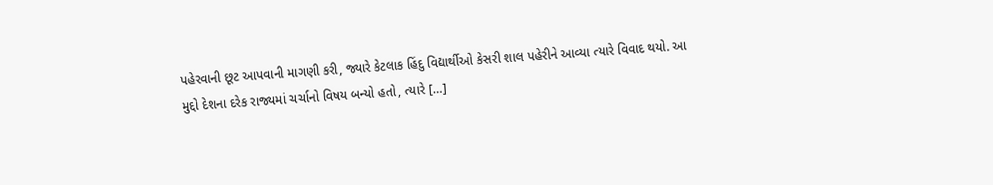પહેરવાની છૂટ આપવાની માગણી કરી, જ્યારે કેટલાક હિંદુ વિદ્યાર્થીઓ કેસરી શાલ પહેરીને આવ્યા ત્યારે વિવાદ થયો. આ મુદ્દો દેશના દરેક રાજ્યમાં ચર્ચાનો વિષય બન્યો હતો, ત્યારે […]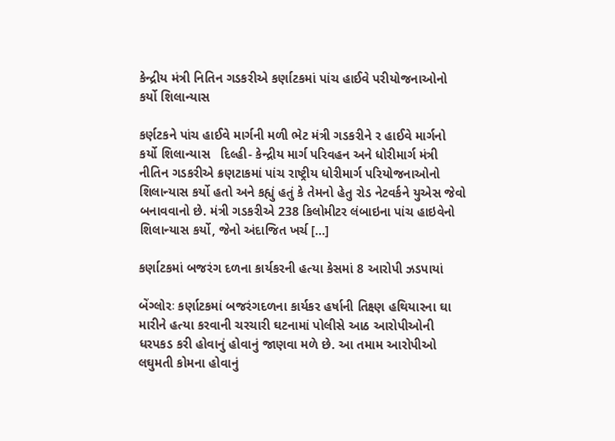કેન્દ્રીય મંત્રી નિતિન ગડકરીએ કર્ણાટકમાં પાંચ હાઈવે પરીયોજનાઓનો કર્યો શિલાન્યાસ

કર્ણટકને પાંચ હાઈવે માર્ગની મળી ભેટ મંત્રી ગડકરીને ર હાઈવે માર્ગનો કર્યો શિલાન્યાસ   દિલ્હી- કેન્દ્રીય માર્ગ પરિવહન અને ધોરીમાર્ગ મંત્રી નીતિન ગડકરીએ ક્રણટાકમાં પાંચ રાષ્ટ્રીય ધોરીમાર્ગ પરિયોજનાઓનો શિલાન્યાસ કર્યો હતો અને કહ્યું હતું કે તેમનો હેતુ રોડ નેટવર્કને યુએસ જેવો બનાવવાનો છે. મંત્રી ગડકરીએ 238 કિલોમીટર લંબાઇના પાંચ હાઇવેનો શિલાન્યાસ કર્યો, જેનો અંદાજિત ખર્ચ […]

કર્ણાટકમાં બજરંગ દળના કાર્યકરની હત્યા કેસમાં 8 આરોપી ઝડપાયાં

બેંગ્લોરઃ કર્ણાટકમાં બજરંગદળના કાર્યકર હર્ષાની તિક્ષ્ણ હથિયારના ઘા મારીને હત્યા કરવાની ચરચારી ઘટનામાં પોલીસે આઠ આરોપીઓની ધરપકડ કરી હોવાનું હોવાનું જાણવા મળે છે. આ તમામ આરોપીઓ લઘુમતી કોમના હોવાનું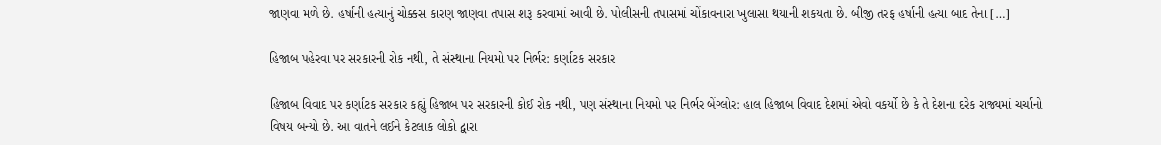જાણવા મળે છે. હર્ષાની હત્યાનું ચોક્કસ કારણ જાણવા તપાસ શરૂ કરવામાં આવી છે. પોલીસની તપાસમાં ચોંકાવનારા ખુલાસા થયાની શકયતા છે. બીજી તરફ હર્ષાની હત્યા બાદ તેના […]

હિજાબ પહેરવા પર સરકારની રોક નથી, તે સંસ્થાના નિયમો પર નિર્ભર: કર્ણાટક સરકાર

હિજાબ વિવાદ પર કર્ણાટક સરકાર કહ્યું હિજાબ પર સરકારની કોઈ રોક નથી, પણ સંસ્થાના નિયમો પર નિર્ભર બેંગ્લોર: હાલ હિજાબ વિવાદ દેશમાં એવો વકર્યો છે કે તે દેશના દરેક રાજ્યમાં ચર્ચાનો વિષય બન્યો છે. આ વાતને લઈને કેટલાક લોકો દ્વારા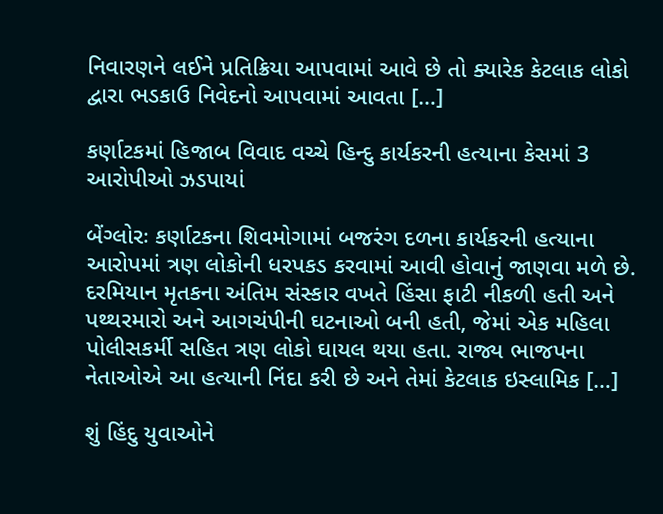નિવારણને લઈને પ્રતિક્રિયા આપવામાં આવે છે તો ક્યારેક કેટલાક લોકો દ્વારા ભડકાઉ નિવેદનો આપવામાં આવતા […]

કર્ણાટકમાં હિજાબ વિવાદ વચ્ચે હિન્દુ કાર્યકરની હત્યાના કેસમાં 3 આરોપીઓ ઝડપાયાં

બેંગ્લોરઃ કર્ણાટકના શિવમોગામાં બજરંગ દળના કાર્યકરની હત્યાના આરોપમાં ત્રણ લોકોની ધરપકડ કરવામાં આવી હોવાનું જાણવા મળે છે. દરમિયાન મૃતકના અંતિમ સંસ્કાર વખતે હિંસા ફાટી નીકળી હતી અને પથ્થરમારો અને આગચંપીની ઘટનાઓ બની હતી, જેમાં એક મહિલા પોલીસકર્મી સહિત ત્રણ લોકો ઘાયલ થયા હતા. રાજ્ય ભાજપના નેતાઓએ આ હત્યાની નિંદા કરી છે અને તેમાં કેટલાક ઇસ્લામિક […]

શું હિંદુ યુવાઓને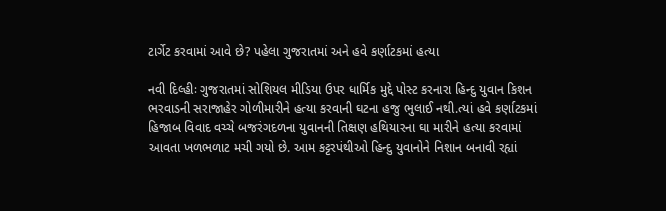ટાર્ગેટ કરવામાં આવે છે? પહેલા ગુજરાતમાં અને હવે કર્ણાટકમાં હત્યા

નવી દિલ્હીઃ ગુજરાતમાં સોશિયલ મીડિયા ઉપર ધાર્મિક મુદ્દે પોસ્ટ કરનારા હિન્દુ યુવાન કિશન ભરવાડની સરાજાહેર ગોળીમારીને હત્યા કરવાની ઘટના હજુ ભુલાઈ નથી.ત્યાં હવે કર્ણાટકમાં હિજાબ વિવાદ વચ્ચે બજરંગદળના યુવાનની તિક્ષણ હથિયારના ઘા મારીને હત્યા કરવામાં આવતા ખળભળાટ મચી ગયો છે. આમ કટ્ટરપંથીઓ હિન્દુ યુવાનોને નિશાન બનાવી રહ્યાં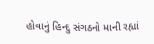હોવાનું હિન્દુ સંગઠનો માની રહ્યાં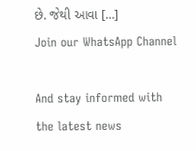છે. જેથી આવા […]
Join our WhatsApp Channel

And stay informed with the latest news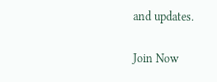and updates.

Join Now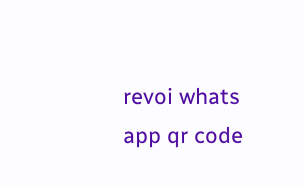revoi whats app qr code